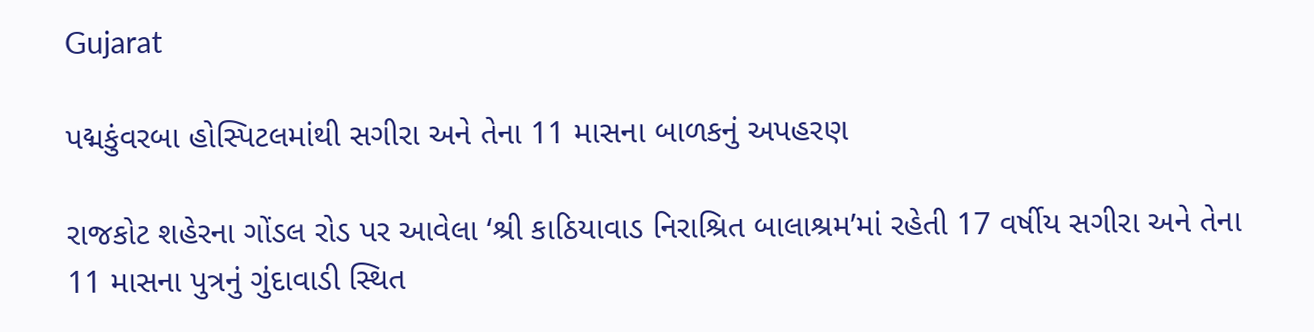Gujarat

પદ્મકુંવરબા હોસ્પિટલમાંથી સગીરા અને તેના 11 માસના બાળકનું અપહરણ

રાજકોટ શહેરના ગોંડલ રોડ પર આવેલા ‘શ્રી કાઠિયાવાડ નિરાશ્રિત બાલાશ્રમ’માં રહેતી 17 વર્ષીય સગીરા અને તેના 11 માસના પુત્રનું ગુંદાવાડી સ્થિત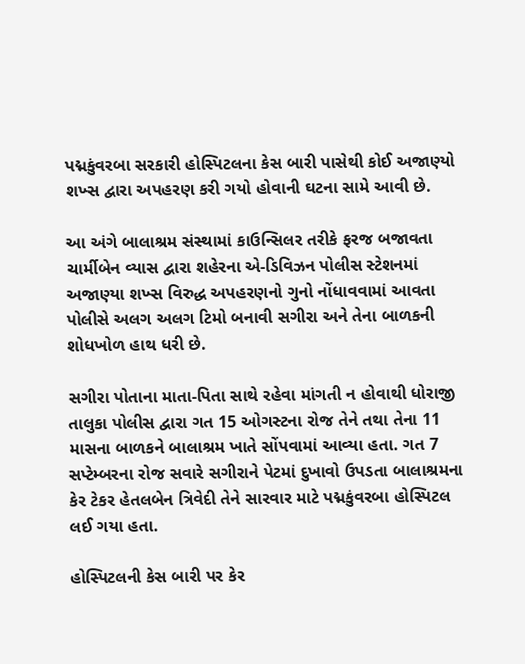પદ્મકુંવરબા સરકારી હોસ્પિટલના કેસ બારી પાસેથી કોઈ અજાણ્યો શખ્સ દ્વારા અપહરણ કરી ગયો હોવાની ઘટના સામે આવી છે.

આ અંગે બાલાશ્રમ સંસ્થામાં કાઉન્સિલર તરીકે ફરજ બજાવતા ચાર્મીબેન વ્યાસ દ્વારા શહેરના એ-ડિવિઝન પોલીસ સ્ટેશનમાં અજાણ્યા શખ્સ વિરુદ્ધ અપહરણનો ગુનો નોંધાવવામાં આવતા પોલીસે અલગ અલગ ટિમો બનાવી સગીરા અને તેના બાળકની શોધખોળ હાથ ધરી છે.

સગીરા પોતાના માતા-પિતા સાથે રહેવા માંગતી ન હોવાથી ધોરાજી તાલુકા પોલીસ દ્વારા ગત 15 ઓગસ્ટના રોજ તેને તથા તેના 11 માસના બાળકને બાલાશ્રમ ખાતે સોંપવામાં આવ્યા હતા. ગત 7 સપ્ટેમ્બરના રોજ સવારે સગીરાને પેટમાં દુખાવો ઉપડતા બાલાશ્રમના કેર ટેકર હેતલબેન ત્રિવેદી તેને સારવાર માટે પદ્મકુંવરબા હોસ્પિટલ લઈ ગયા હતા.

હોસ્પિટલની કેસ બારી પર કેર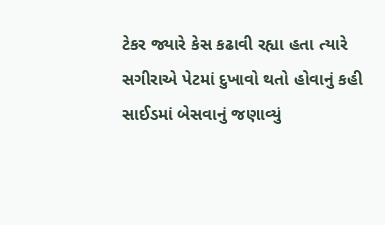ટેકર જ્યારે કેસ કઢાવી રહ્યા હતા ત્યારે સગીરાએ પેટમાં દુખાવો થતો હોવાનું કહી સાઈડમાં બેસવાનું જણાવ્યું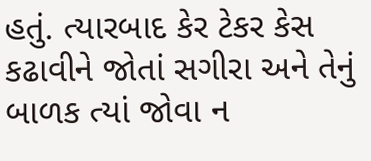હતું. ત્યારબાદ કેર ટેકર કેસ કઢાવીને જોતાં સગીરા અને તેનું બાળક ત્યાં જોવા ન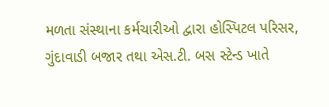મળતા સંસ્થાના કર્મચારીઓ દ્વારા હોસ્પિટલ પરિસર, ગુંદાવાડી બજાર તથા એસ.ટી. બસ સ્ટેન્ડ ખાતે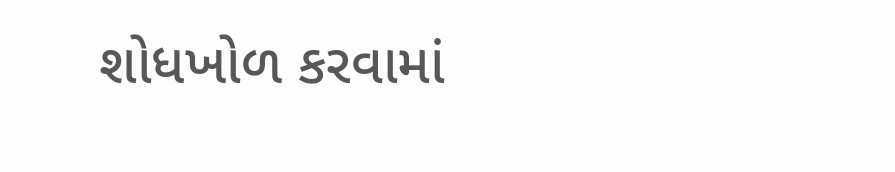શોધખોળ કરવામાં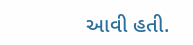આવી હતી.